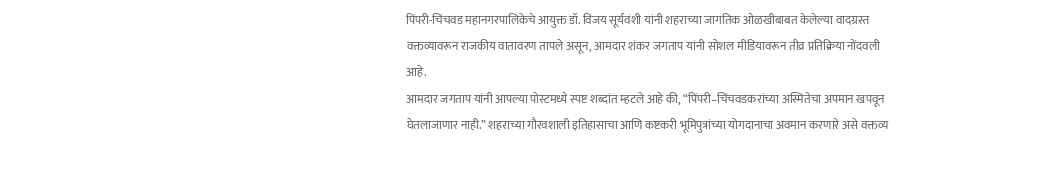पिंपरी-चिंचवड महानगरपालिकेचे आयुक्त डॉ. विजय सूर्यवंशी यांनी शहराच्या जागतिक ओळखीबाबत केलेल्या वादग्रस्त वक्तव्यावरून राजकीय वातावरण तापले असून, आमदार शंकर जगताप यांनी सोशल मीडियावरून तीव्र प्रतिक्रिया नोंदवली आहे.
आमदार जगताप यांनी आपल्या पोस्टमध्ये स्पष्ट शब्दांत म्हटले आहे की, “पिंपरी–चिंचवडकरांच्या अस्मितेचा अपमान खपवून घेतलाजाणार नाही.” शहराच्या गौरवशाली इतिहासाचा आणि कष्टकरी भूमिपुत्रांच्या योगदानाचा अवमान करणारे असे वक्तव्य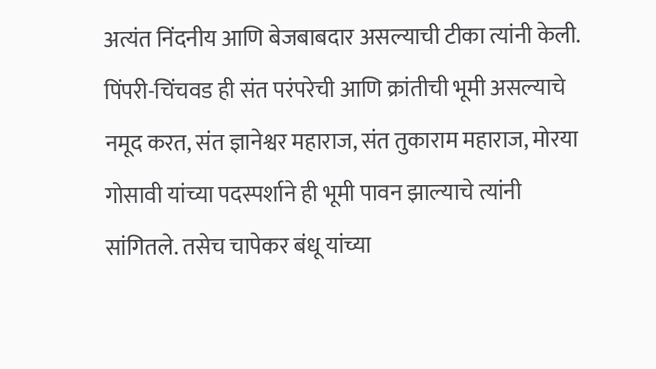अत्यंत निंदनीय आणि बेजबाबदार असल्याची टीका त्यांनी केली.
पिंपरी-चिंचवड ही संत परंपरेची आणि क्रांतीची भूमी असल्याचे नमूद करत, संत ज्ञानेश्वर महाराज, संत तुकाराम महाराज, मोरया गोसावी यांच्या पदस्पर्शाने ही भूमी पावन झाल्याचे त्यांनी सांगितले. तसेच चापेकर बंधू यांच्या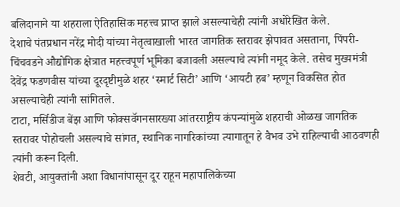बलिदानाने या शहराला ऐतिहासिक महत्त्व प्राप्त झाले असल्याचेही त्यांनी अधोरेखित केले.
देशाचे पंतप्रधान नरेंद्र मोदी यांच्या नेतृत्वाखाली भारत जागतिक स्तरावर झेपावत असताना, पिंपरी-चिंचवडने औद्योगिक क्षेत्रात महत्त्वपूर्ण भूमिका बजावली असल्याचे त्यांनी नमूद केले. तसेच मुख्यमंत्री देवेंद्र फडणवीस यांच्या दूरदृष्टीमुळे शहर ‘स्मार्ट सिटी’ आणि ‘आयटी हब’ म्हणून विकसित होत असल्याचेही त्यांनी सांगितले.
टाटा, मर्सिडीज बेंझ आणि फोक्सवॅगनसारख्या आंतरराष्ट्रीय कंपन्यांमुळे शहराची ओळख जागतिक स्तरावर पोहोचली असल्याचे सांगत, स्थानिक नागरिकांच्या त्यागातून हे वैभव उभे राहिल्याची आठवणही त्यांनी करून दिली.
शेवटी, आयुक्तांनी अशा विधानांपासून दूर राहून महापालिकेच्या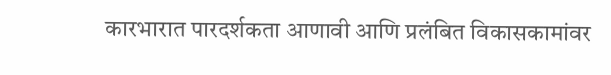कारभारात पारदर्शकता आणावी आणि प्रलंबित विकासकामांवर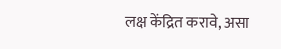लक्ष केंद्रित करावे, असा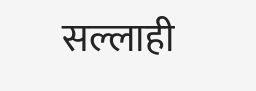सल्लाही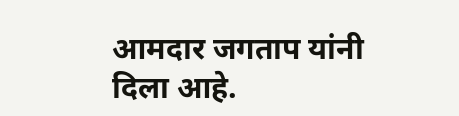आमदार जगताप यांनी दिला आहे.